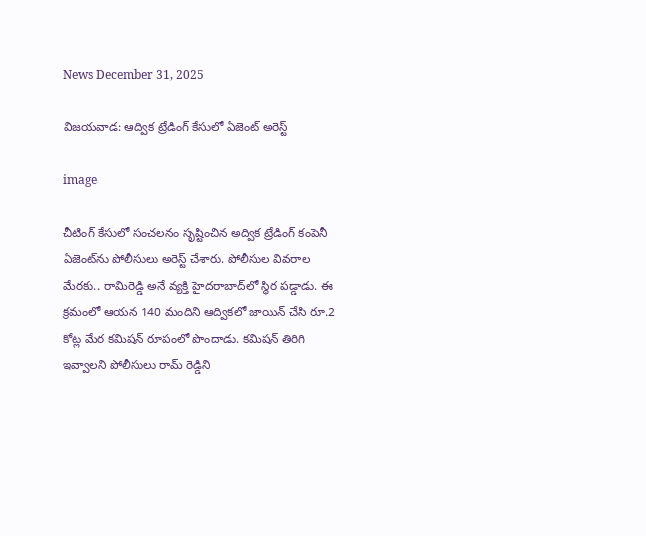News December 31, 2025

విజయవాడ: ఆద్విక ట్రేడింగ్ కేసులో ఏజెంట్ అరెస్ట్

image

చీటింగ్ కేసులో సంచలనం సృష్టించిన అద్విక ట్రేడింగ్ కంపెనీ ఏజెంట్‌ను పోలీసులు అరెస్ట్ చేశారు. పోలీసుల వివరాల మేరకు.. రామిరెడ్డి అనే వ్యక్తి హైదరాబాద్‌లో స్థిర పడ్డాడు. ఈ క్రమంలో ఆయన 140 మందిని ఆద్వికలో జాయిన్ చేసి రూ.2 కోట్ల మేర కమిషన్ రూపంలో పొందాడు. కమిషన్ తిరిగి ఇవ్వాలని పోలీసులు రామ్ రెడ్డిని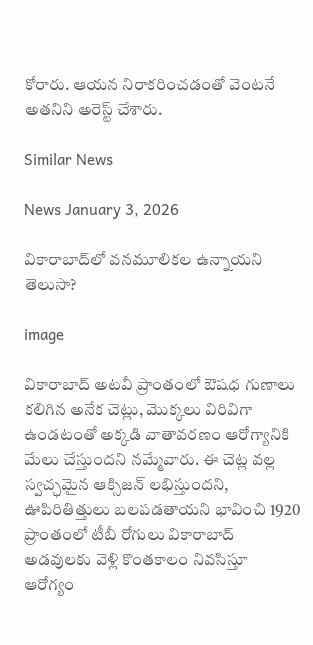కోరారు. ఆయన నిరాకరించడంతో వెంటనే అతనిని అరెస్ట్ చేశారు.

Similar News

News January 3, 2026

వికారాబాద్‌లో వనమూలికల ఉన్నాయని తెలుసా?

image

వికారాబాద్ అటవీ ప్రాంతంలో ఔషధ గుణాలు కలిగిన అనేక చెట్లు, మొక్కలు విరివిగా ఉండటంతో అక్కడి వాతావరణం ఆరోగ్యానికి మేలు చేస్తుందని నమ్మేవారు. ఈ చెట్ల వల్ల స్వచ్ఛమైన ఆక్సిజన్ లభిస్తుందని, ఊపిరితిత్తులు బలపడతాయని భావించి 1920 ప్రాంతంలో టీబీ రోగులు వికారాబాద్ అడవులకు వెళ్లి కొంతకాలం నివసిస్తూ ఆరోగ్యం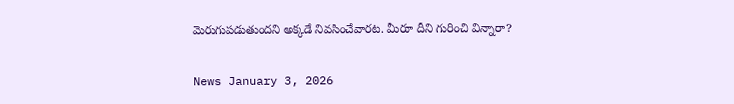మెరుగుపడుతుందని అక్కడే నివసించేవారట. మీరూ దీని గురించి విన్నారా?

News January 3, 2026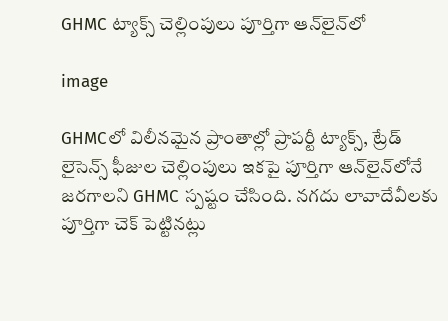GHMC ట్యాక్స్ చెల్లింపులు పూర్తిగా ఆన్‌లైన్‌‌లో

image

GHMCలో విలీనమైన ప్రాంతాల్లో ప్రాపర్టీ ట్యాక్స్‌, ట్రేడ్ లైసెన్స్‌ ఫీజుల చెల్లింపులు ఇకపై పూర్తిగా ఆన్‌లైన్‌‌లోనే జరగాలని GHMC స్పష్టం చేసింది. నగదు లావాదేవీలకు పూర్తిగా చెక్‌ పెట్టినట్లు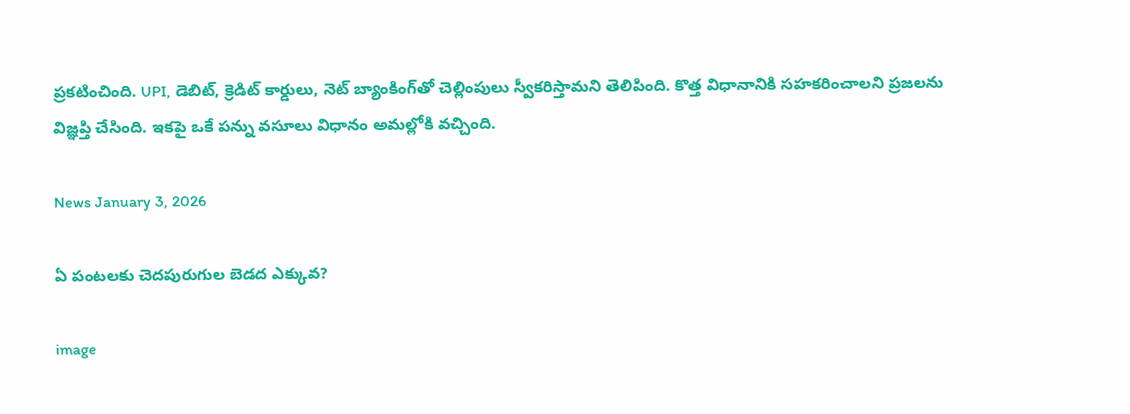ప్రకటించింది. UPI, డెబిట్‌, క్రెడిట్‌ కార్డులు, నెట్‌ బ్యాంకింగ్‌‌తో చెల్లింపులు స్వీకరిస్తామని తెలిపింది. కొత్త విధానానికి సహకరించాలని ప్రజలను విజ్ఞప్తి చేసింది. ఇకపై ఒకే పన్ను వసూలు విధానం అమల్లోకి వచ్చింది.

News January 3, 2026

ఏ పంటలకు చెదపురుగుల బెడద ఎక్కువ?

image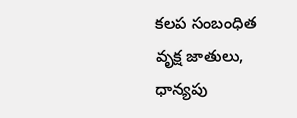కలప సంబంధిత వృక్ష జాతులు, ధాన్యపు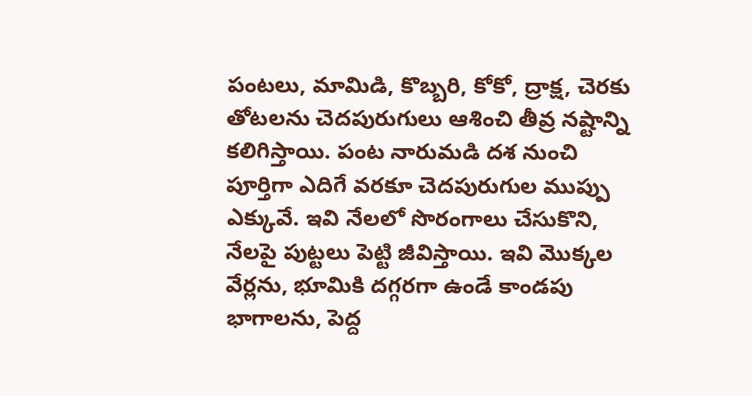పంటలు, మామిడి, కొబ్బరి, కోకో, ద్రాక్ష, చెరకు తోటలను చెదపురుగులు ఆశించి తీవ్ర నష్టాన్ని కలిగిస్తాయి. పంట నారుమడి దశ నుంచి పూర్తిగా ఎదిగే వరకూ చెదపురుగుల ముప్పు ఎక్కువే. ఇవి నేలలో సొరంగాలు చేసుకొని, నేలపై పుట్టలు పెట్టి జీవిస్తాయి. ఇవి మొక్కల వేర్లను, భూమికి దగ్గరగా ఉండే కాండపు భాగాలను, పెద్ద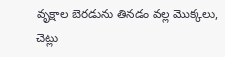వృక్షాల బెరడును తినడం వల్ల మొక్కలు, చెట్లు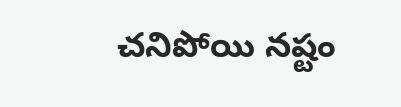చనిపోయి నష్టం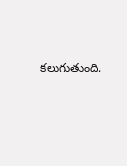కలుగుతుంది.